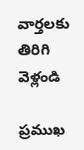వార్తలకు తిరిగి వెళ్లండి

ప్రముఖ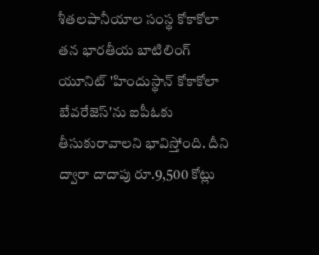శీతలపానీయాల సంస్థ కోకాకోలా తన భారతీయ బాటిలింగ్ యూనిట్ 'హిందుస్థాన్ కోకాకోలా బేవరేజెస్'ను ఐపీఓకు తీసుకురావాలని భావిస్తోంది. దీని ద్వారా దాదాపు రూ.9,500 కోట్లు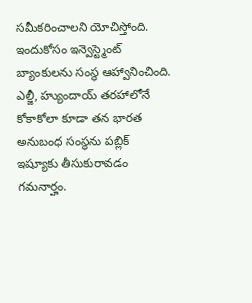సమీకరించాలని యోచిస్తోంది.
ఇందుకోసం ఇన్వెస్ట్మెంట్ బ్యాంకులను సంస్థ ఆహ్వానించింది. ఎల్జీ, హ్యుందాయ్ తరహాలోనే కోకాకోలా కూడా తన భారత అనుబంధ సంస్థను పబ్లిక్ ఇష్యూకు తీసుకురావడం గమనార్హం.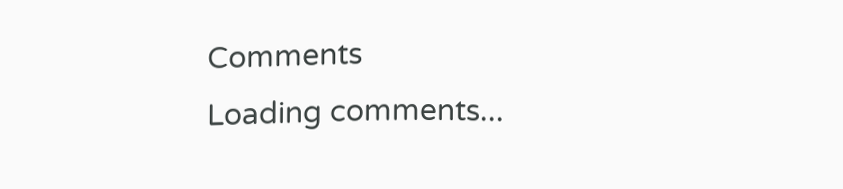Comments
Loading comments...